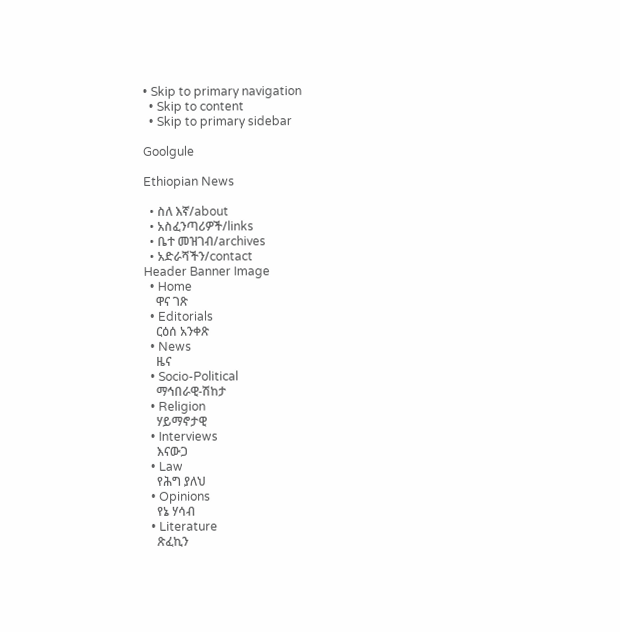• Skip to primary navigation
  • Skip to content
  • Skip to primary sidebar

Goolgule

Ethiopian News

  • ስለ እኛ/about
  • አስፈንጣሪዎች/links
  • ቤተ መዝገብ/archives
  • አድራሻችን/contact
Header Banner Image
  • Home
    ዋና ገጽ
  • Editorials
    ርዕሰ አንቀጽ
  • News
    ዜና
  • Socio-Political
    ማኅበራዊ-ሽከታ
  • Religion
    ሃይማኖታዊ
  • Interviews
    እናውጋ
  • Law
    የሕግ ያለህ
  • Opinions
    የኔ ሃሳብ
  • Literature
    ጽፈኪን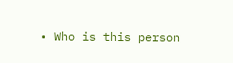• Who is this person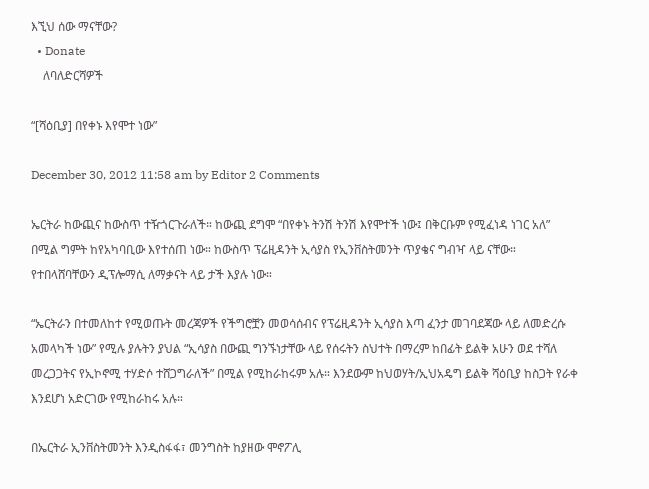እኚህ ሰው ማናቸው?
  • Donate
    ለባለድርሻዎች

“[ሻዕቢያ] በየቀኑ እየሞተ ነው”

December 30, 2012 11:58 am by Editor 2 Comments

ኤርትራ ከውጪና ከውስጥ ተዥጎርጉራለች። ከውጪ ደግሞ “በየቀኑ ትንሽ ትንሽ እየሞተች ነው፤ በቅርቡም የሚፈነዳ ነገር አለ” በሚል ግምት ከየአካባቢው እየተሰጠ ነው። ከውስጥ ፕሬዚዳንት ኢሳያስ የኢንቨስትመንት ጥያቄና ግብዣ ላይ ናቸው። የተበላሸባቸውን ዲፕሎማሲ ለማቃናት ላይ ታች እያሉ ነው።

“ኤርትራን በተመለከተ የሚወጡት መረጃዎች የችግሮቿን መወሳሰብና የፕሬዚዳንት ኢሳያስ እጣ ፈንታ መገባደጃው ላይ ለመድረሱ አመላካች ነው” የሚሉ ያሉትን ያህል “ኢሳያስ በውጪ ግንኙነታቸው ላይ የሰሩትን ስህተት በማረም ከበፊት ይልቅ አሁን ወደ ተሻለ መረጋጋትና የኢኮኖሚ ተሃድሶ ተሸጋግራለች” በሚል የሚከራከሩም አሉ። እንደውም ከህወሃት/ኢህአዴግ ይልቅ ሻዕቢያ ከስጋት የራቀ እንደሆነ አድርገው የሚከራከሩ አሉ።

በኤርትራ ኢንቨስትመንት እንዲስፋፋ፣ መንግስት ከያዘው ሞኖፖሊ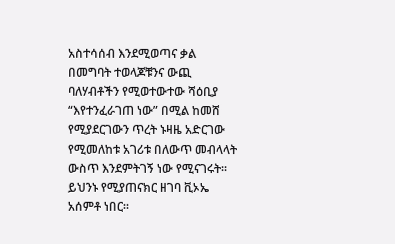አስተሳሰብ እንደሚወጣና ቃል በመግባት ተወላጆቹንና ውጪ ባለሃብቶችን የሚወተውተው ሻዕቢያ “እየተንፈራገጠ ነው” በሚል ከመሸ የሚያደርገውን ጥረት ኑዛዜ አድርገው የሚመለከቱ አገሪቱ በለውጥ መብላላት ውስጥ እንደምትገኝ ነው የሚናገሩት። ይህንኑ የሚያጠናክር ዘገባ ቪኦኤ አሰምቶ ነበር።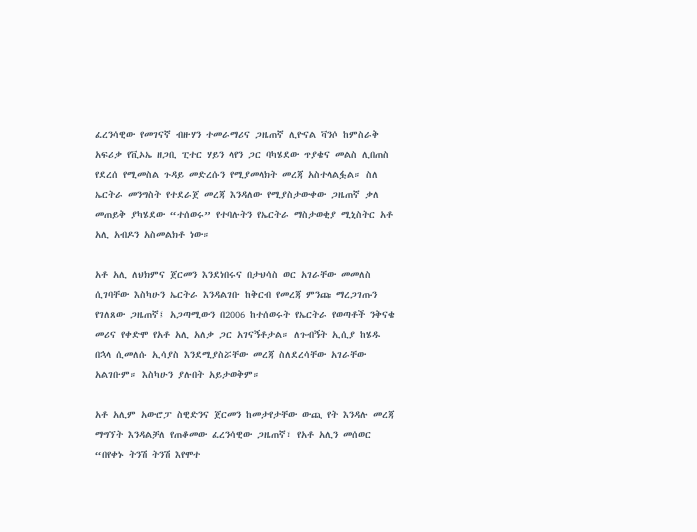ፈረንሳዊው የመገናኛ ብዙሃን ተመራማሪና ጋዜጠኛ ሊዮናል ቫንሶ ከምስራቅ አፍሪቃ የቪኦኤ ዘጋቢ ፒተር ሃይን ላየን ጋር ባካሄደው ጥያቄና መልስ ሊበጠስ የደረሰ የሚመስል ጉዳይ መድረሱን የሚያመላክት መረጃ አስተላልፏል። ስለ ኤርትራ መንግስት የተደራጀ መረጃ እንዳለው የሚያስታውቀው ጋዜጠኛ ቃለ መጠይቅ ያካሄደው “ተሰወሩ” የተባሉትን የኤርትራ ማስታወቂያ ሚኒስትር አቶ አሊ አብዶን አስመልክቶ ነው።

አቶ አሊ ለህክምና ጀርመን እንደነበሩና በታህሳስ ወር አገራቸው መመለስ ሲገባቸው እስካሁን ኤርትራ እንዳልገቡ ከቅርብ የመረጃ ምንጩ ማረጋገጡን የገለጸው ጋዜጠኛ፤ አጋጣሚውን በ2006 ከተሰወሩት የኤርትራ የወጣቶች ንቅናቄ መሪና የቀድሞ የአቶ አሊ አለቃ ጋር አገናኝቶታል። ለጉብኝት ኢሲያ ከሄዱ በኋላ ሲመለሱ ኢሳያስ እንደሚያስሯቸው መረጃ ስለደረሳቸው አገራቸው አልገቡም። እስካሁን ያሉበት አይታወቅም።

አቶ አሊም አውሮፓ ስዊድንና ጀርመን ከመታየታቸው ውጪ የት እንዳሉ መረጃ ማግኘት እንዳልቻለ የጠቆመው ፈረንሳዊው ጋዜጠኛ፣ የአቶ አሊን መሰወር “በየቀኑ ትንሽ ትንሽ እየሞተ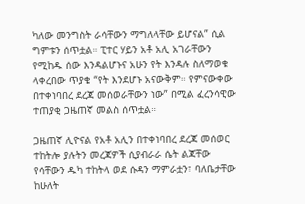ካለው መንግስት ራሳቸውን ማግለላቸው ይሆናል” ሲል ግምቱን ሰጥቷል። ፒተር ሃይን አቶ አሊ አገራቸውን የሚከዱ ሰው እንዳልሆኑና አሁን የት እንዳሉ ስለማወቁ ላቀረበው ጥያቄ “የት እንደሆኑ አናውቅም። የምናውቀው በተቀነባበረ ደረጃ መሰወራቸውን ነው” በሚል ፈረንሳዊው ተጠያቂ ጋዜጠኛ መልስ ሰጥቷል።

ጋዜጠኛ ሊዮናል የአቶ አሊን በተቀነባበረ ደረጃ መሰወር ተከትሎ ያሉትን መረጃዎች ሲያብራራ ሴት ልጃቸው የሳቸውን ዱካ ተከትላ ወደ ሱዳን ማምራቷን፣ ባለቤታቸው ከሁለት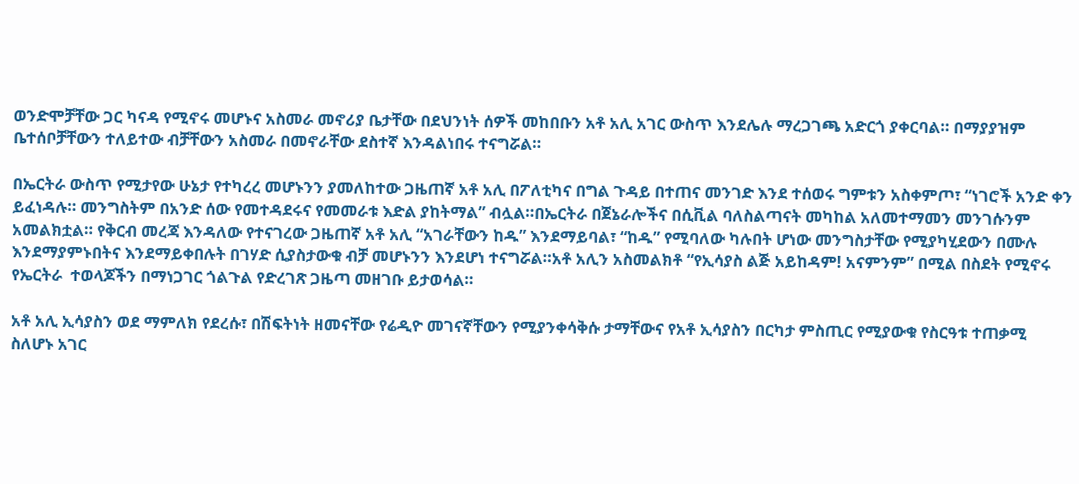ወንድሞቻቸው ጋር ካናዳ የሚኖሩ መሆኑና አስመራ መኖሪያ ቤታቸው በደህንነት ሰዎች መከበቡን አቶ አሊ አገር ውስጥ እንደሌሉ ማረጋገጫ አድርጎ ያቀርባል። በማያያዝም ቤተሰቦቻቸውን ተለይተው ብቻቸውን አስመራ በመኖራቸው ደስተኛ እንዳልነበሩ ተናግሯል።

በኤርትራ ውስጥ የሚታየው ሁኔታ የተካረረ መሆኑንን ያመለከተው ጋዜጠኛ አቶ አሊ በፖለቲካና በግል ጉዳይ በተጠና መንገድ እንደ ተሰወሩ ግምቱን አስቀምጦ፣ “ነገሮች አንድ ቀን ይፈነዳሉ። መንግስትም በአንድ ሰው የመተዳደሩና የመመራቱ እድል ያከትማል” ብሏል።በኤርትራ በጀኔራሎችና በሲቪል ባለስልጣናት መካከል አለመተማመን መንገሱንም አመልክቷል። የቅርብ መረጃ እንዳለው የተናገረው ጋዜጠኛ አቶ አሊ “አገራቸውን ከዱ” እንደማይባል፣ “ከዱ” የሚባለው ካሉበት ሆነው መንግስታቸው የሚያካሂደውን በሙሉ እንደማያምኑበትና እንደማይቀበሉት በገሃድ ሲያስታውቁ ብቻ መሆኑንን እንደሆነ ተናግሯል።አቶ አሊን አስመልክቶ “የኢሳያስ ልጅ አይከዳም! አናምንም” በሚል በስደት የሚኖሩ የኤርትራ  ተወላጆችን በማነጋገር ጎልጉል የድረገጽ ጋዜጣ መዘገቡ ይታወሳል።

አቶ አሊ ኢሳያስን ወደ ማምለክ የደረሱ፣ በሽፍትነት ዘመናቸው የሬዲዮ መገናኛቸውን የሚያንቀሳቅሱ ታማቸውና የአቶ ኢሳያስን በርካታ ምስጢር የሚያውቁ የስርዓቱ ተጠቃሚ ስለሆኑ አገር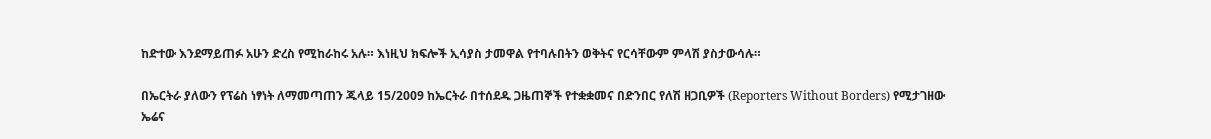ከድተው እንደማይጠፉ አሁን ድረስ የሚከራከሩ አሉ። እነዚህ ክፍሎች ኢሳያስ ታመዋል የተባሉበትን ወቅትና የርሳቸውም ምላሽ ያስታውሳሉ።

በኤርትራ ያለውን የፕሬስ ነፃነት ለማመጣጠን ጁላይ 15/2009 ከኤርትራ በተሰደዱ ጋዜጠኞች የተቋቋመና በድንበር የለሽ ዘጋቢዎች (Reporters Without Borders) የሚታገዘው ኤሬና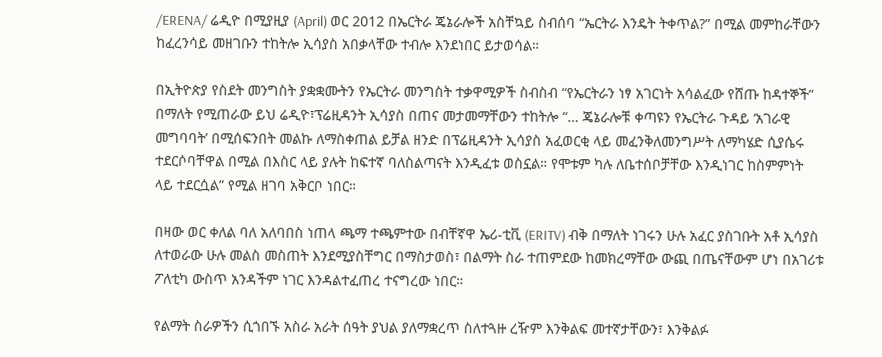/ERENA/ ሬዲዮ በሚያዚያ (April) ወር 2012 በኤርትራ ጄኔራሎች አስቸኳይ ስብሰባ “ኤርትራ እንዴት ትቀጥል?” በሚል መምከራቸውን ከፈረንሳይ መዘገቡን ተከትሎ ኢሳያስ አበቃላቸው ተብሎ እንደነበር ይታወሳል።

በኢትዮጵያ የስደት መንግስት ያቋቋሙትን የኤርትራ መንግስት ተቃዋሚዎች ስብስብ “የኤርትራን ነፃ አገርነት አሳልፈው የሸጡ ከዳተኞች” በማለት የሚጠራው ይህ ሬዲዮ፣ፕሬዚዳንት ኢሳያስ በጠና መታመማቸውን ተከትሎ “… ጄኔራሎቹ ቀጣዩን የኤርትራ ጉዳይ ‘አገራዊ መግባባት’ በሚሰፍንበት መልኩ ለማስቀጠል ይቻል ዘንድ በፕሬዚዳንት ኢሳያስ አፈወርቂ ላይ መፈንቅለመንግሥት ለማካሄድ ሲያሴሩ ተደርሶባቸዋል በሚል በእስር ላይ ያሉት ከፍተኛ ባለስልጣናት እንዲፈቱ ወስኗል። የሞቱም ካሉ ለቤተሰቦቻቸው እንዲነገር ከስምምነት ላይ ተደርሷል” የሚል ዘገባ አቅርቦ ነበር።

በዛው ወር ቀለል ባለ አለባበስ ነጠላ ጫማ ተጫምተው በብቸኛዋ ኤሪ-ቲቪ (ERITV) ብቅ በማለት ነገሩን ሁሉ አፈር ያስገቡት አቶ ኢሳያስ ለተወራው ሁሉ መልስ መስጠት እንደሚያስቸግር በማስታወስ፣ በልማት ስራ ተጠምደው ከመክረማቸው ውጪ በጤናቸውም ሆነ በአገሪቱ ፖለቲካ ውስጥ አንዳችም ነገር እንዳልተፈጠረ ተናግረው ነበር።

የልማት ስራዎችን ሲጎበኙ አስራ አራት ሰዓት ያህል ያለማቋረጥ ስለተጓዙ ረዥም እንቅልፍ መተኛታቸውን፣ እንቅልፉ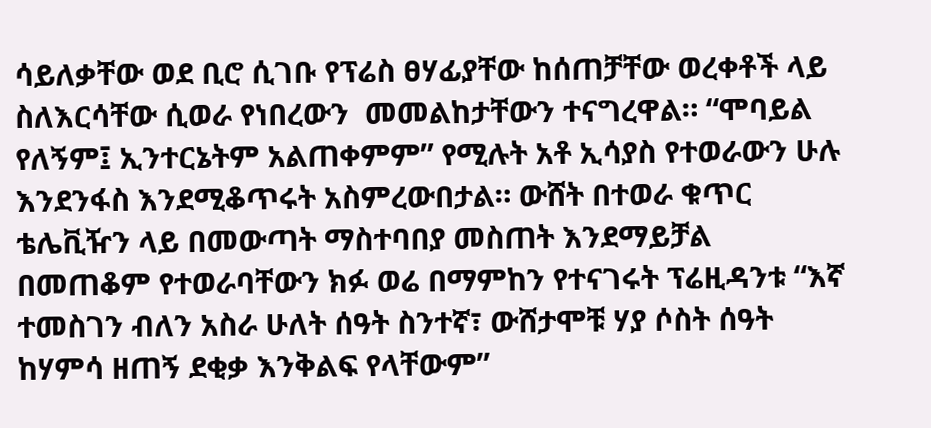ሳይለቃቸው ወደ ቢሮ ሲገቡ የፕሬስ ፀሃፊያቸው ከሰጠቻቸው ወረቀቶች ላይ ስለእርሳቸው ሲወራ የነበረውን  መመልከታቸውን ተናግረዋል። “ሞባይል የለኝም፤ ኢንተርኔትም አልጠቀምም” የሚሉት አቶ ኢሳያስ የተወራውን ሁሉ እንደንፋስ እንደሚቆጥሩት አስምረውበታል። ውሸት በተወራ ቁጥር ቴሌቪዥን ላይ በመውጣት ማስተባበያ መስጠት እንደማይቻል በመጠቆም የተወራባቸውን ክፉ ወሬ በማምከን የተናገሩት ፕሬዚዳንቱ “እኛ ተመስገን ብለን አስራ ሁለት ሰዓት ስንተኛ፣ ውሸታሞቹ ሃያ ሶስት ሰዓት ከሃምሳ ዘጠኝ ደቂቃ እንቅልፍ የላቸውም”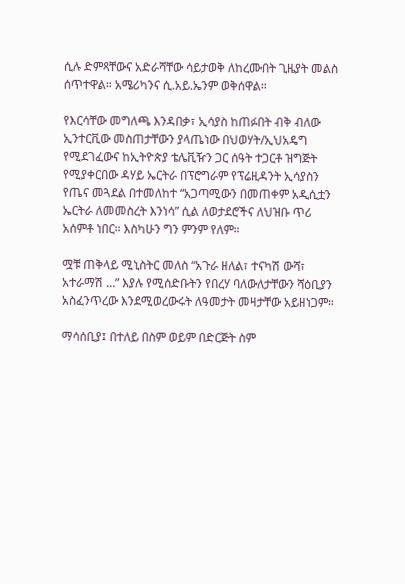ሲሉ ድምጻቸውና አድራሻቸው ሳይታወቅ ለከረሙበት ጊዜያት መልስ ሰጥተዋል። አሜሪካንና ሲ.አይ.ኤንም ወቅሰዋል።

የእርሳቸው መግለጫ እንዳበቃ፣ ኢሳያስ ከጠፉበት ብቅ ብለው ኢንተርቪው መስጠታቸውን ያላጤነው በህወሃት/ኢህአዴግ የሚደገፈውና ከኢትዮጵያ ቴሌቪዥን ጋር ሰዓት ተጋርቶ ዝግጅት የሚያቀርበው ዳሃይ ኤርትራ በፕሮግራም የፕሬዚዳንት ኢሳያስን የጤና መጓደል በተመለከተ “አጋጣሚውን በመጠቀም አዲሲቷን ኤርትራ ለመመስረት እንነሳ” ሲል ለወታደሮችና ለህዝቡ ጥሪ አሰምቶ ነበር። እስካሁን ግን ምንም የለም።

ሟቹ ጠቅላይ ሚኒስትር መለስ “አጉራ ዘለል፣ ተናካሽ ውሻ፣ አተራማሽ …” እያሉ የሚሰድቡትን የበረሃ ባለውለታቸውን ሻዕቢያን አስፈንጥረው እንደሚወረውሩት ለዓመታት መዛታቸው አይዘነጋም።

ማሳሰቢያ፤ በተለይ በስም ወይም በድርጅት ስም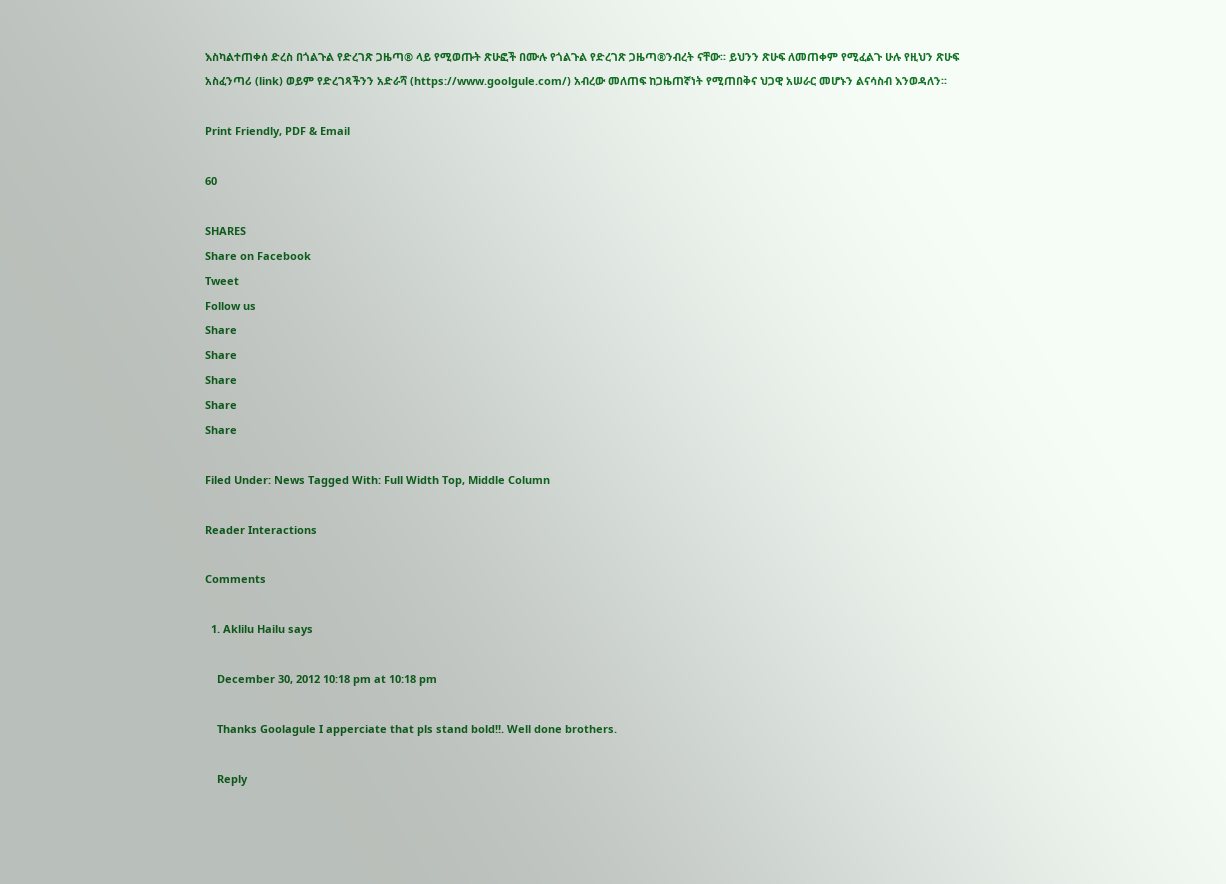እስካልተጠቀሰ ድረስ በጎልጉል የድረገጽ ጋዜጣ® ላይ የሚወጡት ጽሁፎች በሙሉ የጎልጉል የድረገጽ ጋዜጣ®ንብረት ናቸው፡፡ ይህንን ጽሁፍ ለመጠቀም የሚፈልጉ ሁሉ የዚህን ጽሁፍ አስፈንጣሪ (link) ወይም የድረገጻችንን አድራሻ (https://www.goolgule.com/) አብረው መለጠፍ ከጋዜጠኛነት የሚጠበቅና ህጋዊ አሠራር መሆኑን ልናሳስብ እንወዳለን፡፡

Print Friendly, PDF & Email

60

SHARES
Share on Facebook
Tweet
Follow us
Share
Share
Share
Share
Share

Filed Under: News Tagged With: Full Width Top, Middle Column

Reader Interactions

Comments

  1. Aklilu Hailu says

    December 30, 2012 10:18 pm at 10:18 pm

    Thanks Goolagule I apperciate that pls stand bold!!. Well done brothers.

    Reply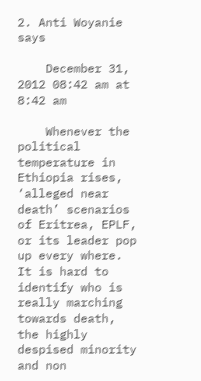2. Anti Woyanie says

    December 31, 2012 08:42 am at 8:42 am

    Whenever the political temperature in Ethiopia rises, ‘alleged near death’ scenarios of Eritrea, EPLF, or its leader pop up every where. It is hard to identify who is really marching towards death, the highly despised minority and non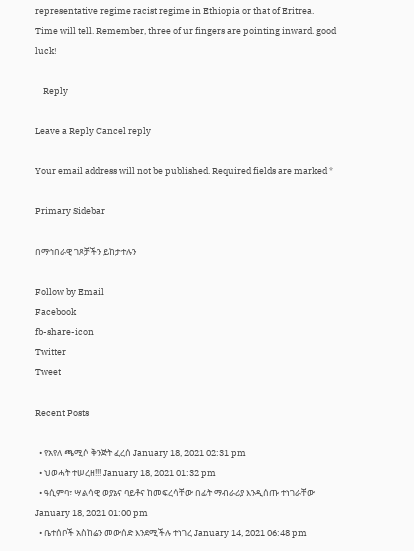representative regime racist regime in Ethiopia or that of Eritrea. Time will tell. Remember, three of ur fingers are pointing inward. good luck!

    Reply

Leave a Reply Cancel reply

Your email address will not be published. Required fields are marked *

Primary Sidebar

በማኅበራዊ ገጾቻችን ይከታተሉን

Follow by Email
Facebook
fb-share-icon
Twitter
Tweet

Recent Posts

  • የአየለ ጫሚሶ ቅንጅት ፈረሰ January 18, 2021 02:31 pm
  • ህወሓት ተሠረዘ!!! January 18, 2021 01:32 pm
  • ዓሲምባ፣ ሣልሳዊ ወያኔና ባይቶና ከመፍረሳቸው በፊት ማብራሪያ እንዲሰጡ ተነገራቸው January 18, 2021 01:00 pm
  • ቤተሰቦች አስከሬን መውሰድ እንደሚችሉ ተነገረ January 14, 2021 06:48 pm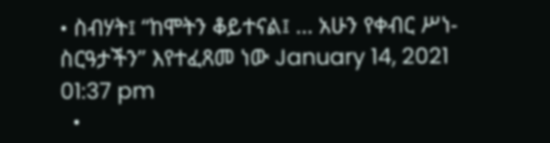• ስብሃት፤ “ከሞትን ቆይተናል፤ … አሁን የቀብር ሥነ-ስርዓታችን” እየተፈጸመ ነው January 14, 2021 01:37 pm
  •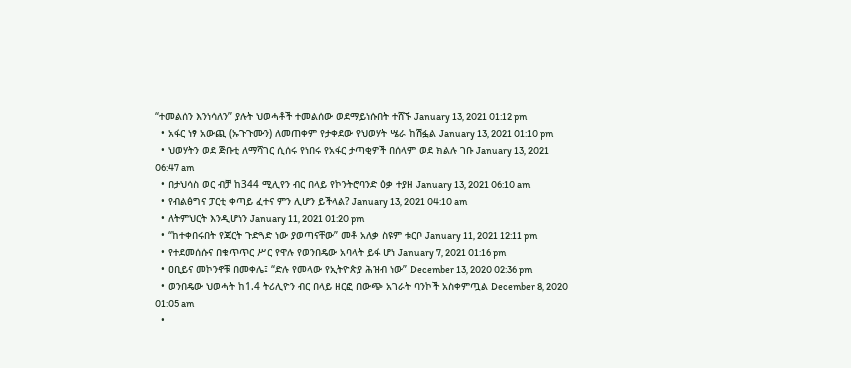“ተመልሰን እንነሳለን” ያሉት ህወሓቶች ተመልሰው ወደማይነሱበት ተሸኙ January 13, 2021 01:12 pm
  • አፋር ነፃ አውጪ (ኡጉጉሙን) ለመጠቀም የታቀደው የህወሃት ሤራ ከሽፏል January 13, 2021 01:10 pm
  • ህወሃትን ወደ ጅቡቲ ለማሻገር ሲሰሩ የነበሩ የአፋር ታጣቂዎች በሰላም ወደ ክልሉ ገቡ January 13, 2021 06:47 am
  • በታህሳስ ወር ብቻ ከ344 ሚሊየን ብር በላይ የኮንትሮባንድ ዕቃ ተያዘ January 13, 2021 06:10 am
  • የብልፅግና ፓርቲ ቀጣይ ፈተና ምን ሊሆን ይችላል? January 13, 2021 04:10 am
  • ለትምህርት እንዲሆነን January 11, 2021 01:20 pm
  • “ከተቀበሩበት የጃርት ጉድጓድ ነው ያወጣናቸው” መቶ አለቃ ስዩም ቱርቦ January 11, 2021 12:11 pm
  • የተደመሰሱና በቁጥጥር ሥር የዋሉ የወንበዴው አባላት ይፋ ሆነ January 7, 2021 01:16 pm
  • ዐቢይና መኮንኖቹ በመቀሌ፤ “ድሉ የመላው የኢትዮጵያ ሕዝብ ነው” December 13, 2020 02:36 pm
  • ወንበዴው ህወሓት ከ1.4 ትሪሊዮን ብር በላይ ዘርፎ በውጭ አገራት ባንኮች አስቀምጧል December 8, 2020 01:05 am
  •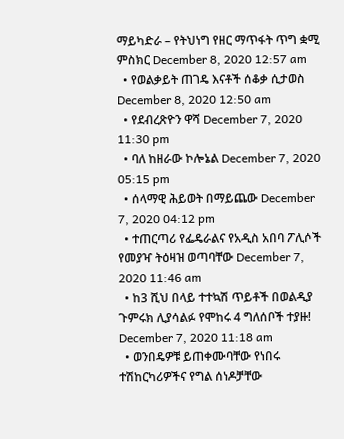ማይካድራ – የትህነግ የዘር ማጥፋት ጥግ ቋሚ ምስክር December 8, 2020 12:57 am
  • የወልቃይት ጠገዴ እናቶች ሰቆቃ ሲታወስ December 8, 2020 12:50 am
  • የደብረጽዮን ዋሻ December 7, 2020 11:30 pm
  • ባለ ከዘራው ኮሎኔል December 7, 2020 05:15 pm
  • ሰላማዊ ሕይወት በማይጨው December 7, 2020 04:12 pm
  • ተጠርጣሪ የፌዴራልና የአዲስ አበባ ፖሊሶች የመያዣ ትዕዛዝ ወጣባቸው December 7, 2020 11:46 am
  • ከ3 ሺህ በላይ ተተኳሽ ጥይቶች በወልዲያ ጉምሩክ ሊያሳልፉ የሞከሩ 4 ግለሰቦች ተያዙ! December 7, 2020 11:18 am
  • ወንበዴዎቹ ይጠቀሙባቸው የነበሩ ተሽከርካሪዎችና የግል ሰነዶቻቸው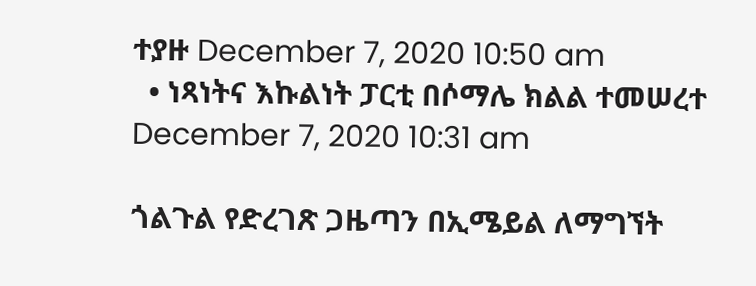ተያዙ December 7, 2020 10:50 am
  • ነጻነትና እኩልነት ፓርቲ በሶማሌ ክልል ተመሠረተ December 7, 2020 10:31 am

ጎልጉል የድረገጽ ጋዜጣን በኢሜይል ለማግኘት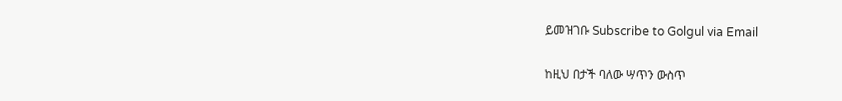ይመዝገቡ Subscribe to Golgul via Email

ከዚህ በታች ባለው ሣጥን ውስጥ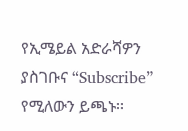የኢሜይል አድራሻዎን ያስገቡና “Subscribe” የሚለውን ይጫኑ፡፡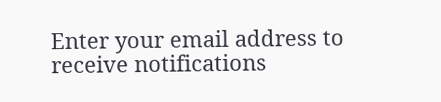Enter your email address to receive notifications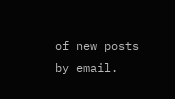of new posts by email.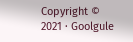Copyright © 2021 · Goolgule